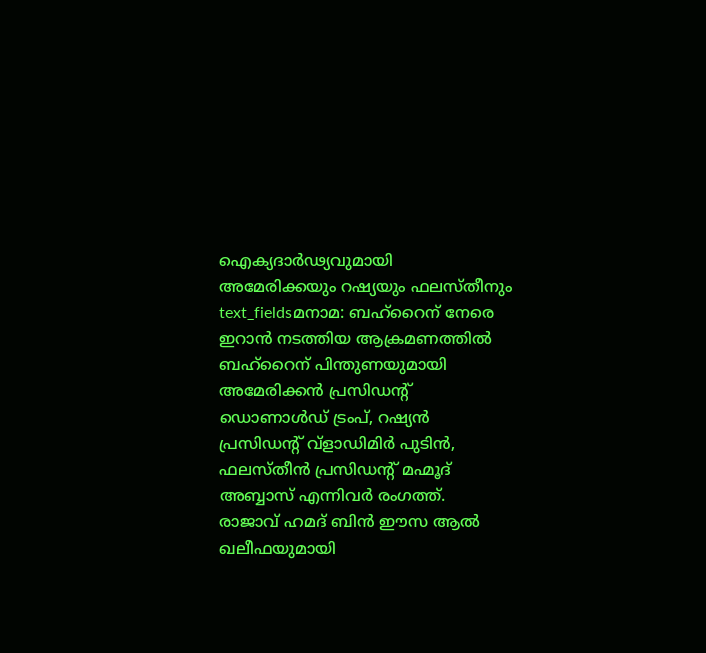ഐക്യദാർഢ്യവുമായി അമേരിക്കയും റഷ്യയും ഫലസ്തീനും
text_fieldsമനാമ: ബഹ്റൈന് നേരെ ഇറാൻ നടത്തിയ ആക്രമണത്തിൽ ബഹ്റൈന് പിന്തുണയുമായി അമേരിക്കൻ പ്രസിഡന്റ് ഡൊണാൾഡ് ട്രംപ്, റഷ്യൻ പ്രസിഡന്റ് വ്ളാഡിമിർ പുടിൻ, ഫലസ്തീൻ പ്രസിഡന്റ് മഹ്മൂദ് അബ്ബാസ് എന്നിവർ രംഗത്ത്.
രാജാവ് ഹമദ് ബിൻ ഈസ ആൽ ഖലീഫയുമായി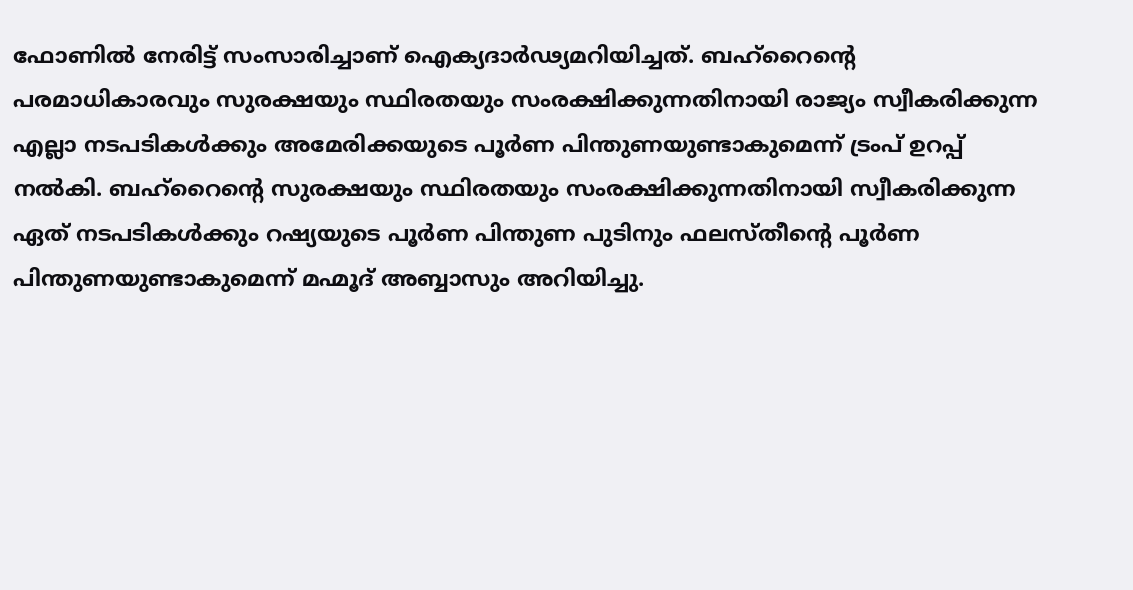ഫോണിൽ നേരിട്ട് സംസാരിച്ചാണ് ഐക്യദാർഢ്യമറിയിച്ചത്. ബഹ്റൈന്റെ പരമാധികാരവും സുരക്ഷയും സ്ഥിരതയും സംരക്ഷിക്കുന്നതിനായി രാജ്യം സ്വീകരിക്കുന്ന എല്ലാ നടപടികൾക്കും അമേരിക്കയുടെ പൂർണ പിന്തുണയുണ്ടാകുമെന്ന് ട്രംപ് ഉറപ്പ് നൽകി. ബഹ്റൈന്റെ സുരക്ഷയും സ്ഥിരതയും സംരക്ഷിക്കുന്നതിനായി സ്വീകരിക്കുന്ന ഏത് നടപടികൾക്കും റഷ്യയുടെ പൂർണ പിന്തുണ പുടിനും ഫലസ്തീന്റെ പൂർണ പിന്തുണയുണ്ടാകുമെന്ന് മഹ്മൂദ് അബ്ബാസും അറിയിച്ചു.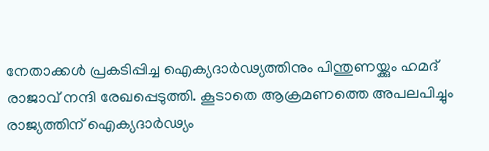നേതാക്കൾ പ്രകടിപ്പിച്ച ഐക്യദാർഢ്യത്തിനും പിന്തുണയ്ക്കും ഹമദ് രാജാവ് നന്ദി രേഖപ്പെടുത്തി. കൂടാതെ ആക്രമണത്തെ അപലപിച്ചും രാജ്യത്തിന് ഐക്യദാർഢ്യം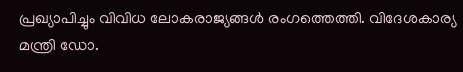പ്രഖ്യാപിച്ചും വിവിധ ലോകരാജ്യങ്ങൾ രംഗത്തെത്തി. വിദേശകാര്യ മന്ത്രി ഡോ.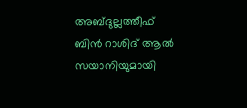അബ്ദുല്ലത്തീഫ് ബിൻ റാശിദ് ആൽ സയാനിയുമായി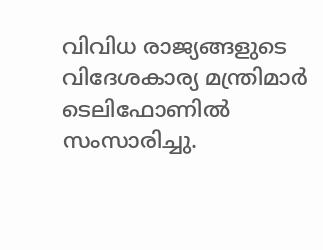വിവിധ രാജ്യങ്ങളുടെ വിദേശകാര്യ മന്ത്രിമാർ ടെലിഫോണിൽ സംസാരിച്ചു.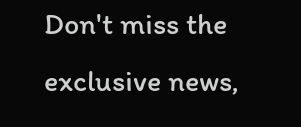Don't miss the exclusive news,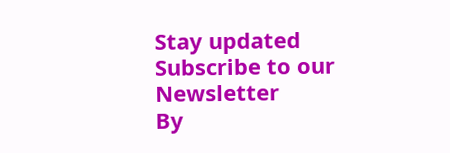Stay updated
Subscribe to our Newsletter
By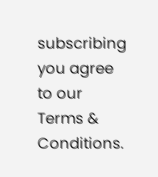subscribing you agree to our Terms & Conditions.